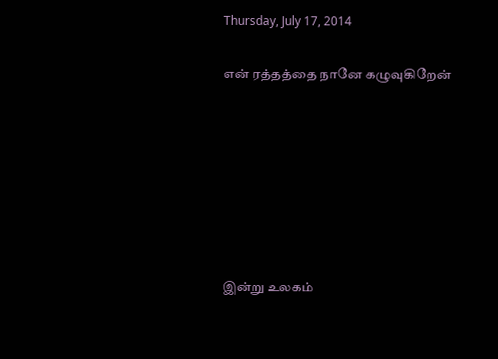Thursday, July 17, 2014

என் ரத்தத்தை நானே கழுவுகிறேன்







இன்று உலகம்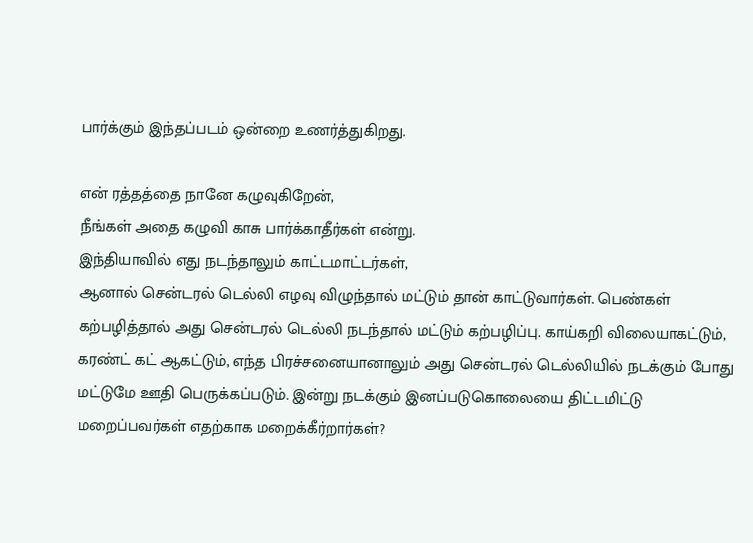பார்க்கும் இந்தப்படம் ஒன்றை உணர்த்துகிறது.

என் ரத்தத்தை நானே கழுவுகிறேன்,
நீங்கள் அதை கழுவி காசு பார்க்காதீர்கள் என்று.
இந்தியாவில் எது நடந்தாலும் காட்டமாட்டர்கள்,
ஆனால் சென்டரல் டெல்லி எழவு விழுந்தால் மட்டும் தான் காட்டுவார்கள். பெண்கள் கற்பழித்தால் அது சென்டரல் டெல்லி நடந்தால் மட்டும் கற்பழிப்பு. காய்கறி விலையாகட்டும், கரண்ட் கட் ஆகட்டும், எந்த பிரச்சனையானாலும் அது சென்டரல் டெல்லியில் நடக்கும் போது மட்டுமே ஊதி பெருக்கப்படும். இன்று நடக்கும் இனப்படுகொலையை திட்டமிட்டு மறைப்பவர்கள் எதற்காக மறைக்கீர்றார்கள்?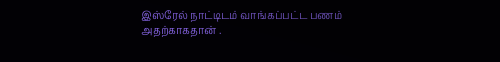இஸ்ரேல் நாட்டிடம் வாங்கப்பட்ட பணம் அதற்காகதான் .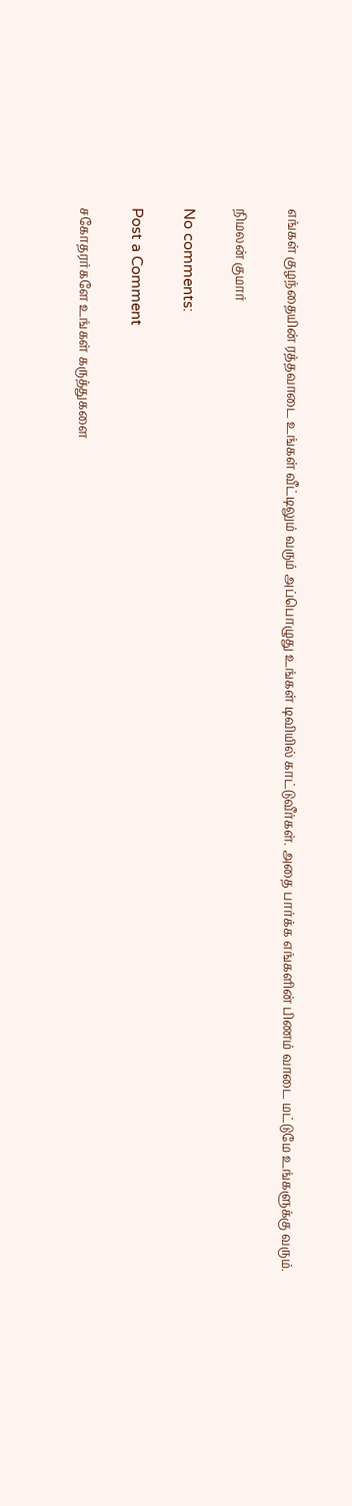எங்கள் குழந்தையின் ரத்தவாடை உங்கள் வீட்டிலும் வரும் அப்பொழுது உங்கள் டிவியில் காட்டுவீர்கள். அதை பார்க்க எங்களின் பிணம் வாடை மட்டுமே உங்களுக்கு வரும்.

நிமலன் குமார்

No comments:

Post a Comment

சகோதரர்களே உங்கள் கருத்துகளை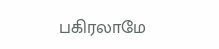பகிரலாமே